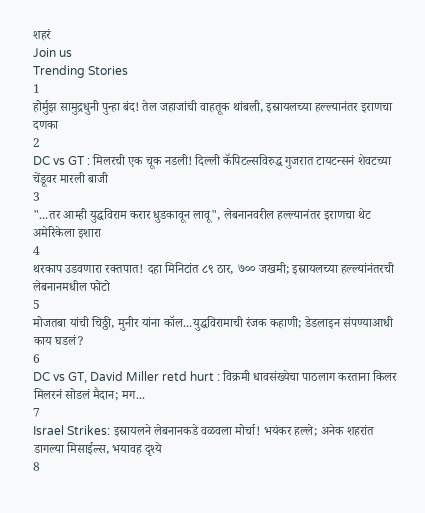शहरं
Join us
Trending Stories
1
होर्मुझ सामुद्रधुनी पुन्हा बंद! तेल जहाजांची वाहतूक थांबली, इस्रायलच्या हल्ल्यानंतर इराणचा दणका
2
DC vs GT : मिलरची एक चूक नडली! दिल्ली कॅपिटल्सविरुद्ध गुजरात टायटन्सनं शेवटच्या चेंडूवर मारली बाजी
3
"...तर आम्ही युद्धविराम करार धुडकावून लावू", लेबनानवरील हल्ल्यानंतर इराणचा थेट अमेरिकेला इशारा
4
थरकाप उडवणारा रक्तपात! दहा मिनिटांत ८९ ठार, ७०० जखमी; इस्रायलच्या हल्ल्यांनंतरची लेबनानमधील फोटो
5
मोजतबा यांची चिठ्ठी, मुनीर यांना कॉल...युद्धविरामाची रंजक कहाणी; डेडलाइन संपण्याआधी काय घडलं?
6
DC vs GT, David Miller retd hurt : विक्रमी धावसंख्येचा पाठलाग करताना किलर मिलरनं सोडलं मैदान; मग...
7
Israel Strikes: इस्रायलने लेबनानकडे वळवला मोर्चा! भयंकर हल्ले; अनेक शहरांत डागल्या मिसाईल्स, भयावह दृश्ये
8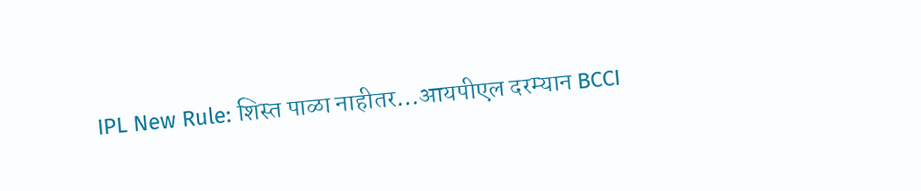IPL New Rule: शिस्त पाळा नाहीतर…आयपीएल दरम्यान BCCI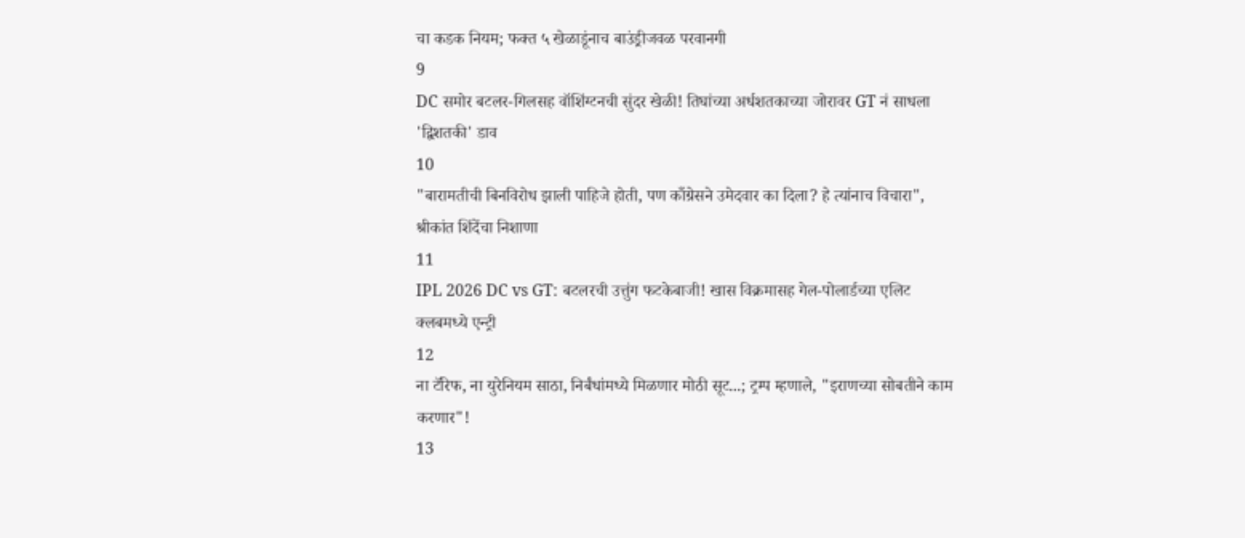चा कडक नियम; फक्त ५ खेळाडूंनाच बाउंड्रीजवळ परवानगी
9
DC समोर बटलर-गिलसह वॉशिंग्टनची सुंदर खेळी! तिघांच्या अर्धशतकाच्या जोरावर GT नं साधला 'द्विशतकी' डाव
10
"बारामतीची बिनविरोध झाली पाहिजे होती, पण काँग्रेसने उमेदवार का दिला? हे त्यांनाच विचारा", श्रीकांत शिंदेंचा निशाणा
11
IPL 2026 DC vs GT: बटलरची उत्तुंग फटकेबाजी! खास विक्रमासह गेल-पोलार्डच्या एलिट क्लबमध्ये एन्ट्री
12
ना टॅरिफ, ना युरेनियम साठा, निर्बंधांमध्ये मिळणार मोठी सूट...; ट्रम्प म्हणाले, "इराणच्या सोबतीने काम करणार"!
13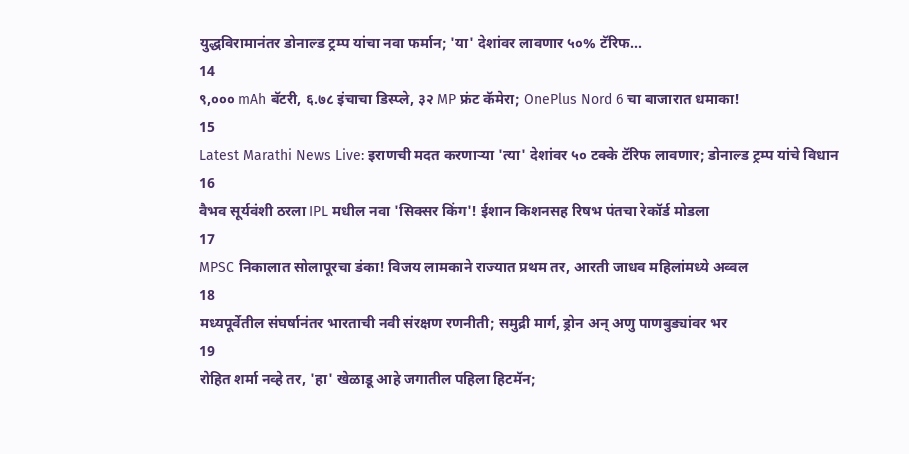युद्धविरामानंतर डोनाल्ड ट्रम्प यांचा नवा फर्मान; 'या' देशांवर लावणार ५०% टॅरिफ...
14
९,००० mAh बॅटरी, ६.७८ इंचाचा डिस्प्ले, ३२ MP फ्रंट कॅमेरा; OnePlus Nord 6 चा बाजारात धमाका!
15
Latest Marathi News Live: इराणची मदत करणाऱ्या 'त्या' देशांवर ५० टक्के टॅरिफ लावणार; डोनाल्ड ट्रम्प यांचे विधान
16
वैभव सूर्यवंशी ठरला IPL मधील नवा 'सिक्सर किंग'! ईशान किशनसह रिषभ पंतचा रेकॉर्ड मोडला
17
MPSC निकालात सोलापूरचा डंका! विजय लामकाने राज्यात प्रथम तर, आरती जाधव महिलांमध्ये अव्वल
18
मध्यपूर्वेतील संघर्षानंतर भारताची नवी संरक्षण रणनीती; समुद्री मार्ग, ड्रोन अन् अणु पाणबुड्यांवर भर
19
रोहित शर्मा नव्हे तर, 'हा' खेळाडू आहे जगातील पहिला हिटमॅन;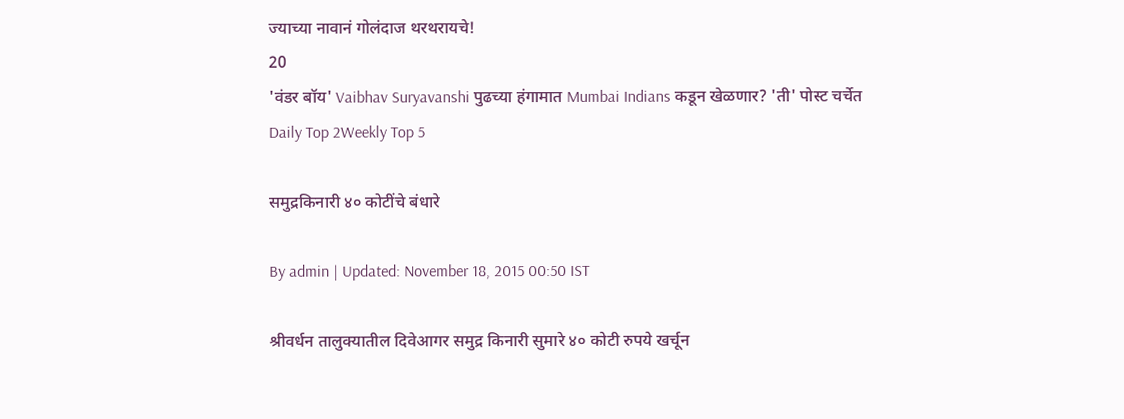ज्याच्या नावानं गोलंदाज थरथरायचे!
20
'वंडर बॉय' Vaibhav Suryavanshi पुढच्या हंगामात Mumbai Indians कडून खेळणार? 'ती' पोस्ट चर्चेत
Daily Top 2Weekly Top 5

समुद्रकिनारी ४० कोटींचे बंधारे

By admin | Updated: November 18, 2015 00:50 IST

श्रीवर्धन तालुक्यातील दिवेआगर समुद्र किनारी सुमारे ४० कोटी रुपये खर्चून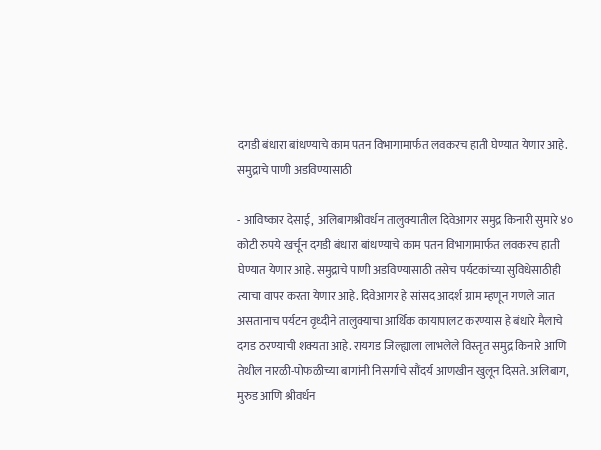दगडी बंधारा बांधण्याचे काम पतन विभागामार्फत लवकरच हाती घेण्यात येणार आहे. समुद्राचे पाणी अडविण्यासाठी

- आविष्कार देसाई,  अलिबागश्रीवर्धन तालुक्यातील दिवेआगर समुद्र किनारी सुमारे ४० कोटी रुपये खर्चून दगडी बंधारा बांधण्याचे काम पतन विभागामार्फत लवकरच हाती घेण्यात येणार आहे. समुद्राचे पाणी अडविण्यासाठी तसेच पर्यटकांच्या सुविधेसाठीही त्याचा वापर करता येणार आहे. दिवेआगर हे सांसद आदर्श ग्राम म्हणून गणले जात असतानाच पर्यटन वृध्दीने तालुक्याचा आर्थिक कायापालट करण्यास हे बंधारे मैलाचे दगड ठरण्याची शक्यता आहे. रायगड जिल्ह्याला लाभलेले विस्तृत समुद्र किनारे आणि तेथील नारळी-पोफळीच्या बागांनी निसर्गाचे सौंदर्य आणखीन खुलून दिसते. अलिबाग, मुरुड आणि श्रीवर्धन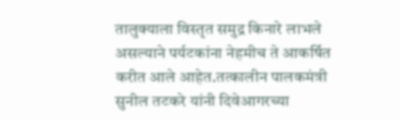तालुक्याला विस्तृत समुद्र किनारे लाभले असल्याने पर्यटकांना नेहमीच ते आकर्षित करीत आले आहेत.तत्कालीन पालकमंत्री सुनील तटकरे यांनी दिवेआगरच्या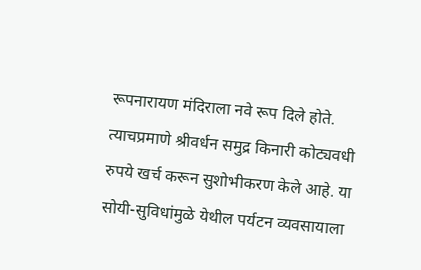रूपनारायण मंदिराला नवे रूप दिले होते. त्याचप्रमाणे श्रीवर्धन समुद्र किनारी कोट्यवधी रुपये खर्च करून सुशोभीकरण केले आहे. या सोयी-सुविधांमुळे येथील पर्यटन व्यवसायाला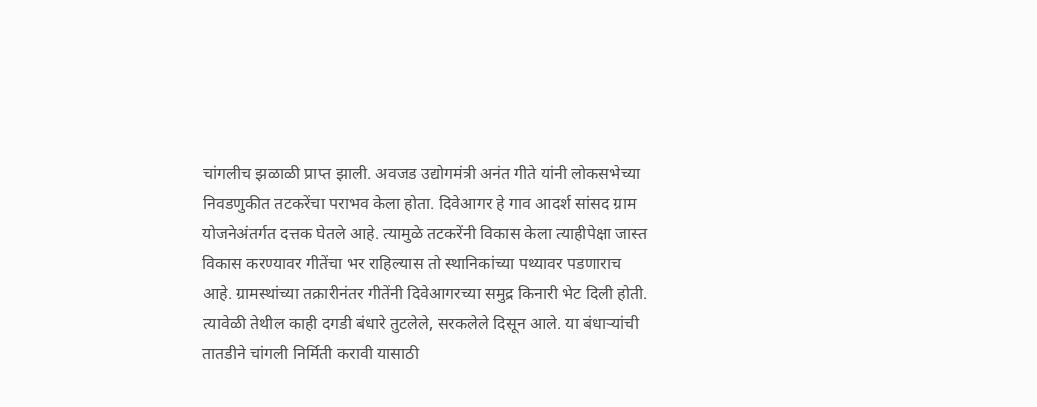चांगलीच झळाळी प्राप्त झाली. अवजड उद्योगमंत्री अनंत गीते यांनी लोकसभेच्या निवडणुकीत तटकरेंचा पराभव केला होता. दिवेआगर हे गाव आदर्श सांसद ग्राम योजनेअंतर्गत दत्तक घेतले आहे. त्यामुळे तटकरेंनी विकास केला त्याहीपेक्षा जास्त विकास करण्यावर गीतेंचा भर राहिल्यास तो स्थानिकांच्या पथ्यावर पडणाराच आहे. ग्रामस्थांच्या तक्रारीनंतर गीतेंनी दिवेआगरच्या समुद्र किनारी भेट दिली होती. त्यावेळी तेथील काही दगडी बंधारे तुटलेले, सरकलेले दिसून आले. या बंधाऱ्यांची तातडीने चांगली निर्मिती करावी यासाठी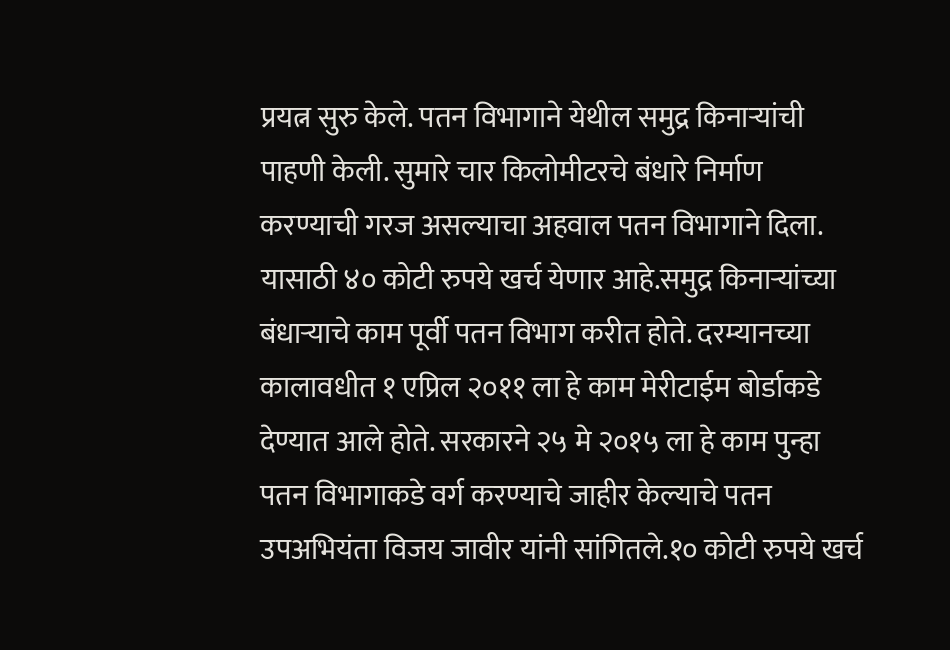प्रयत्न सुरु केले. पतन विभागाने येथील समुद्र किनाऱ्यांची पाहणी केली. सुमारे चार किलोमीटरचे बंधारे निर्माण करण्याची गरज असल्याचा अहवाल पतन विभागाने दिला. यासाठी ४० कोटी रुपये खर्च येणार आहे.समुद्र किनाऱ्यांच्या बंधाऱ्याचे काम पूर्वी पतन विभाग करीत होते. दरम्यानच्या कालावधीत १ एप्रिल २०११ ला हे काम मेरीटाईम बोर्डाकडे देण्यात आले होते. सरकारने २५ मे २०१५ ला हे काम पुन्हा पतन विभागाकडे वर्ग करण्याचे जाहीर केल्याचे पतन उपअभियंता विजय जावीर यांनी सांगितले.१० कोटी रुपये खर्च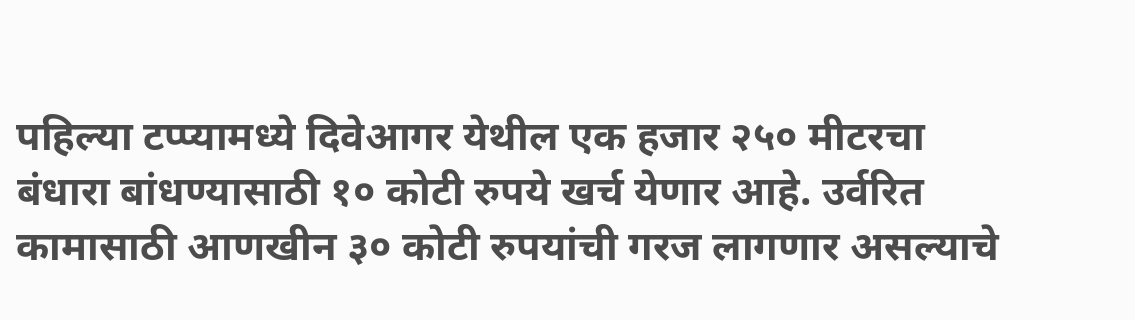पहिल्या टप्प्यामध्ये दिवेआगर येथील एक हजार २५० मीटरचा बंधारा बांधण्यासाठी १० कोटी रुपये खर्च येणार आहे. उर्वरित कामासाठी आणखीन ३० कोटी रुपयांची गरज लागणार असल्याचे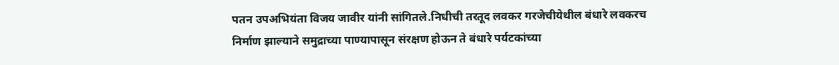पतन उपअभियंता विजय जावीर यांनी सांगितले.निधीची तरतूद लवकर गरजेचीयेथील बंधारे लवकरच निर्माण झाल्याने समुद्राच्या पाण्यापासून संरक्षण होऊन ते बंधारे पर्यटकांच्या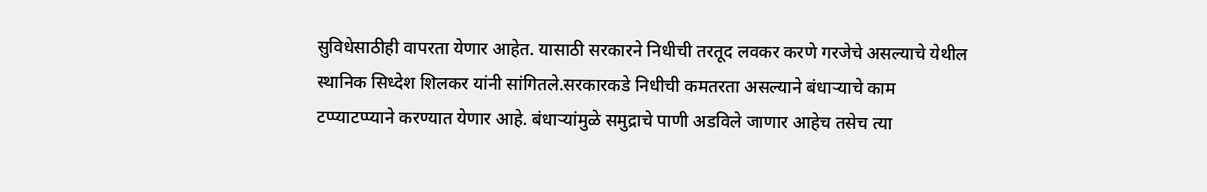सुविधेसाठीही वापरता येणार आहेत. यासाठी सरकारने निधीची तरतूद लवकर करणे गरजेचे असल्याचे येथील स्थानिक सिध्देश शिलकर यांनी सांगितले.सरकारकडे निधीची कमतरता असल्याने बंधाऱ्याचे काम टप्प्याटप्प्याने करण्यात येणार आहे. बंधाऱ्यांमुळे समुद्राचे पाणी अडविले जाणार आहेच तसेच त्या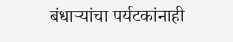बंधाऱ्यांचा पर्यटकांनाही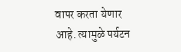वापर करता येणार आहे. त्यामुळे पर्यटन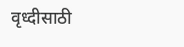वृध्दीसाठी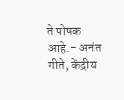ते पोषक आहे.- अनंत गीते, केंद्रीय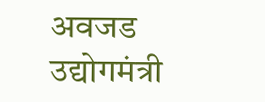अवजड उद्योगमंत्री